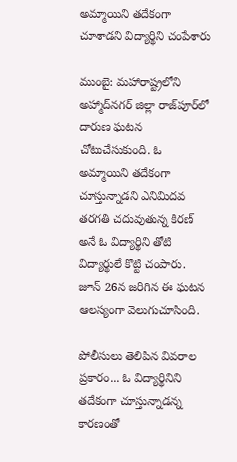అమ్మాయిని తదేకంగా చూశాడని విద్యార్థిని చంపేశారు

ముంబై: మహారాష్ట్రలోని అహ్మాద్‌నగర్ జిల్లా రాజ్‌పూర్‌లో దారుణ ఘటన చోటుచేసుకుంది. ఓ అమ్మాయిని తదేకంగా చూస్తున్నాడని ఎనిమిదవ తరగతి చదువుతున్న కిరణ్ అనే ఓ విద్యార్థిని తోటి విద్యార్థులే కొట్టి చంపారు. జూన్ 26న జరిగిన ఈ ఘటన ఆలస్యంగా వెలుగుచూసింది.

పోలీసులు తెలిపిన వివరాల ప్రకారం... ఓ విద్యార్థినిని తదేకంగా చూస్తున్నాడన్న కారణంతో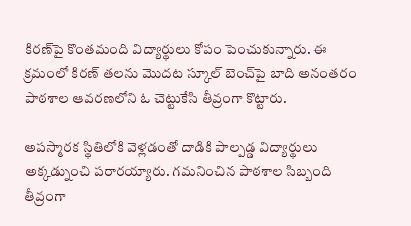కిరణ్‌పై కొంతమంది విద్యార్థులు కోపం పెంచుకున్నారు. ఈ క్రమంలో కిరణ్ తలను మొదట స్కూల్ బెంచ్‌పై బాది అనంతరం పాఠశాల ఆవరణలోని ఓ చెట్టుకేసి తీవ్రంగా కొట్టారు.

అపస్మారక స్థితిలోకి వెళ్లడంతో దాడికి పాల్పడ్డ విద్యార్థులు అక్కడ్నుంచి పరారయ్యారు. గమనించిన పాఠశాల సిబ్బంది తీవ్రంగా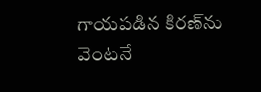గాయపడిన కిరణ్‌ను వెంటనే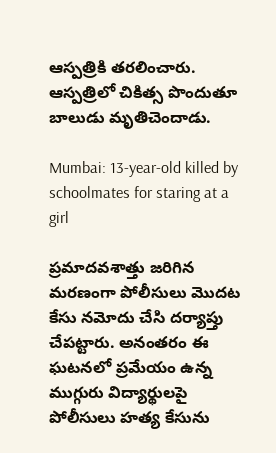ఆస్పత్రికి తరలించారు. ఆస్పత్రిలో చికిత్స పొందుతూ బాలుడు మృతిచెందాడు.

Mumbai: 13-year-old killed by schoolmates for staring at a girl

ప్రమాదవశాత్తు జరిగిన మరణంగా పోలీసులు మొదట కేసు నమోదు చేసి దర్యాప్తు చేపట్టారు. అనంతరం ఈ ఘటనలో ప్రమేయం ఉన్న ముగ్గురు విద్యార్థులపై పోలీసులు హత్య కేసును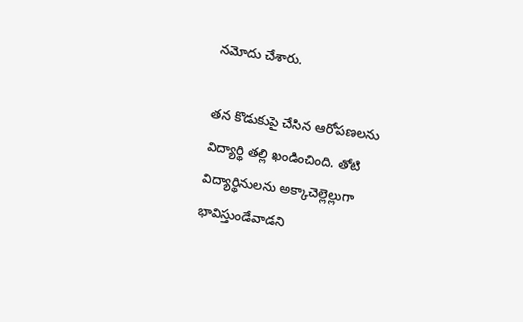నమోదు చేశారు.

తన కొడుకుపై చేసిన ఆరోపణలను విద్యార్థి తల్లి ఖండించింది. తోటి విద్యార్థినులను అక్కాచెల్లెల్లుగా భావిస్తుండేవాడని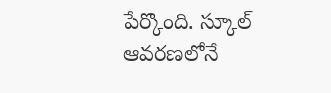పేర్కొంది. స్కూల్ ఆవరణలోనే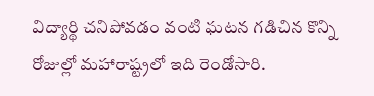విద్యార్థి చనిపోవడం వంటి ఘటన గడిచిన కొన్ని రోజుల్లో మహారాష్ట్రలో ఇది రెండోసారి.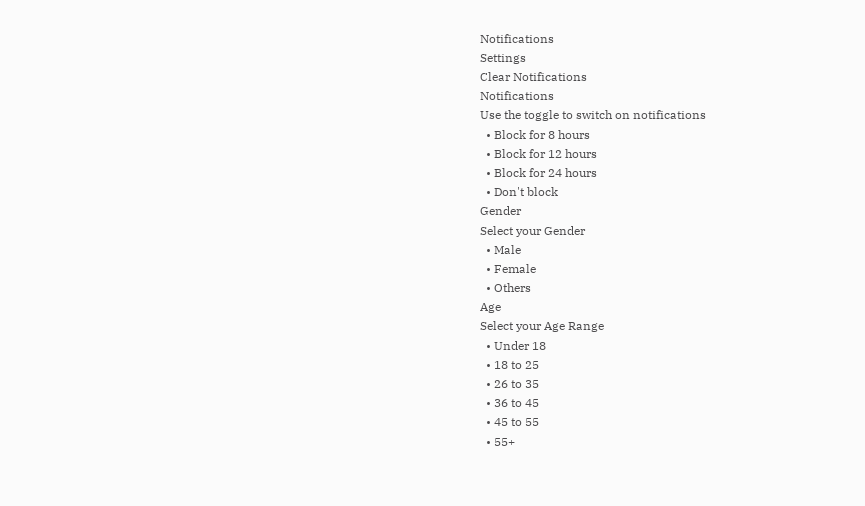Notifications
Settings
Clear Notifications
Notifications
Use the toggle to switch on notifications
  • Block for 8 hours
  • Block for 12 hours
  • Block for 24 hours
  • Don't block
Gender
Select your Gender
  • Male
  • Female
  • Others
Age
Select your Age Range
  • Under 18
  • 18 to 25
  • 26 to 35
  • 36 to 45
  • 45 to 55
  • 55+